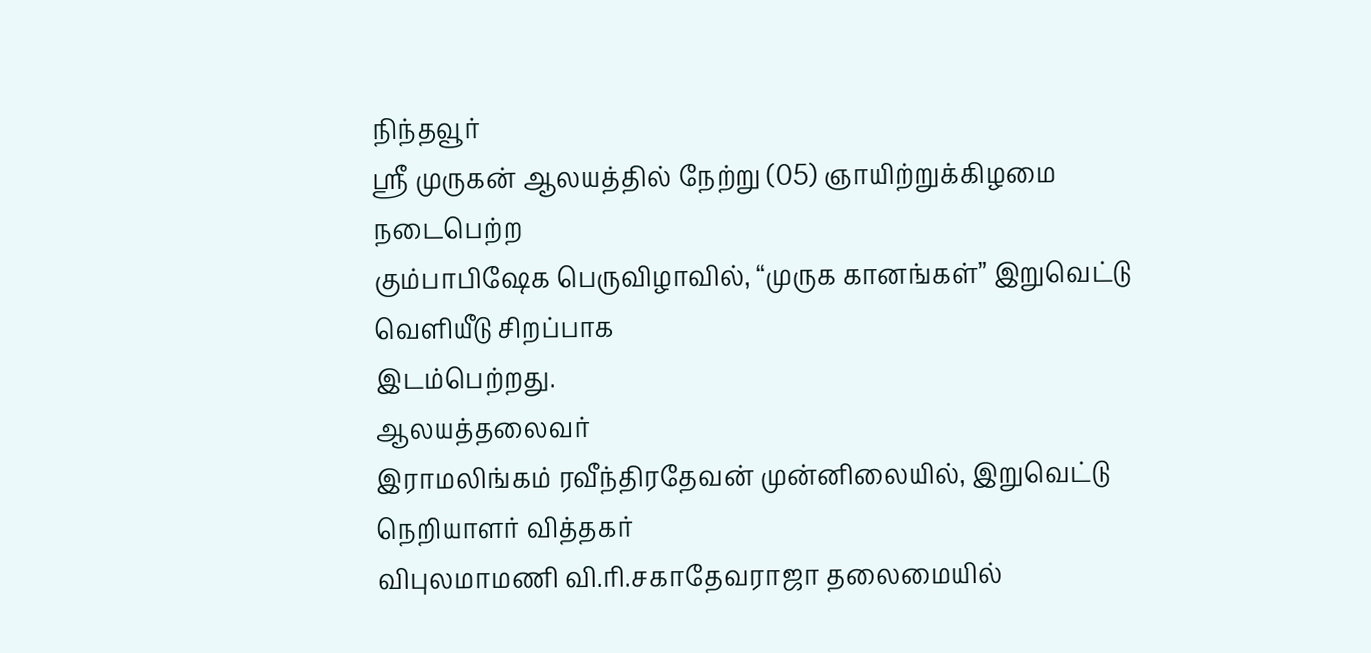நிந்தவூர்
ஸ்ரீ முருகன் ஆலயத்தில் நேற்று (05) ஞாயிற்றுக்கிழமை நடைபெற்ற
கும்பாபிஷேக பெருவிழாவில், “முருக கானங்கள்” இறுவெட்டு வெளியீடு சிறப்பாக
இடம்பெற்றது.
ஆலயத்தலைவர்
இராமலிங்கம் ரவீந்திரதேவன் முன்னிலையில், இறுவெட்டு நெறியாளர் வித்தகர்
விபுலமாமணி வி.ரி.சகாதேவராஜா தலைமையில்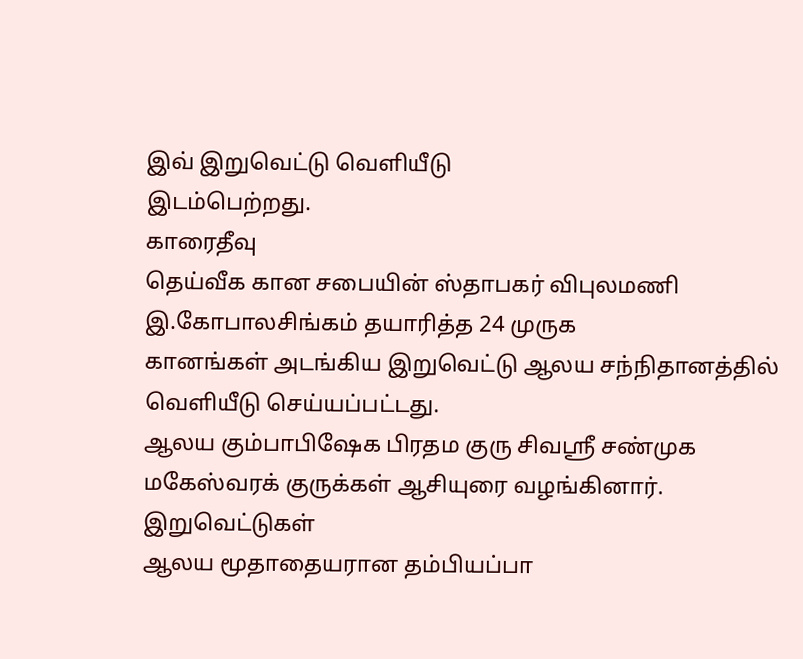இவ் இறுவெட்டு வெளியீடு
இடம்பெற்றது.
காரைதீவு
தெய்வீக கான சபையின் ஸ்தாபகர் விபுலமணி இ.கோபாலசிங்கம் தயாரித்த 24 முருக
கானங்கள் அடங்கிய இறுவெட்டு ஆலய சந்நிதானத்தில் வெளியீடு செய்யப்பட்டது.
ஆலய கும்பாபிஷேக பிரதம குரு சிவஸ்ரீ சண்முக மகேஸ்வரக் குருக்கள் ஆசியுரை வழங்கினார்.
இறுவெட்டுகள்
ஆலய மூதாதையரான தம்பியப்பா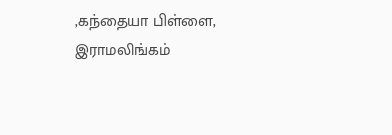,கந்தையா பிள்ளை, இராமலிங்கம்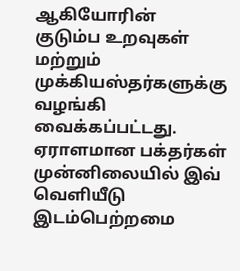ஆகியோரின்
குடும்ப உறவுகள் மற்றும் முக்கியஸ்தர்களுக்கு வழங்கி வைக்கப்பட்டது.
ஏராளமான பக்தர்கள் முன்னிலையில் இவ் வெளியீடு இடம்பெற்றமை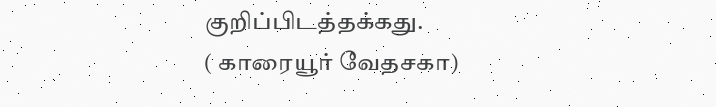குறிப்பிடத்தக்கது.
( காரையூர் வேதசகா)